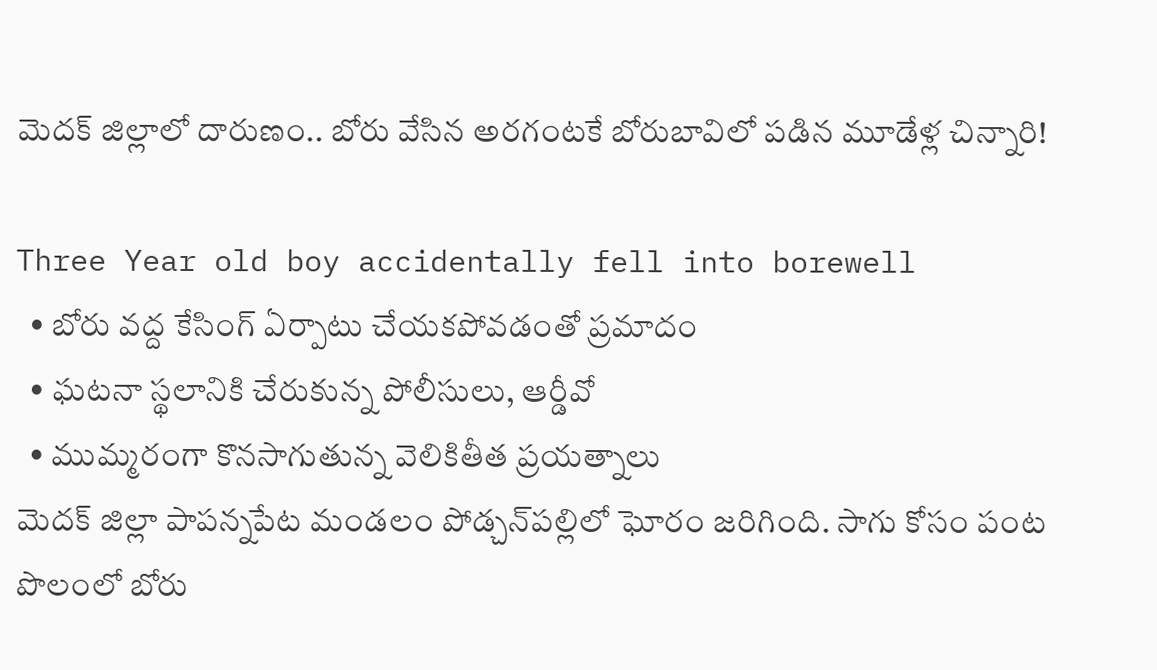మెదక్ జిల్లాలో దారుణం.. బోరు వేసిన అరగంటకే బోరుబావిలో పడిన మూడేళ్ల చిన్నారి!

Three Year old boy accidentally fell into borewell
  • బోరు వద్ద కేసింగ్ ఏర్పాటు చేయకపోవడంతో ప్రమాదం
  • ఘటనా స్థలానికి చేరుకున్న పోలీసులు, ఆర్డీవో
  • ముమ్మరంగా కొనసాగుతున్న వెలికితీత ప్రయత్నాలు
మెదక్ జిల్లా పాపన్నపేట మండలం పోడ్చన్‌పల్లిలో ఘోరం జరిగింది. సాగు కోసం పంట పొలంలో బోరు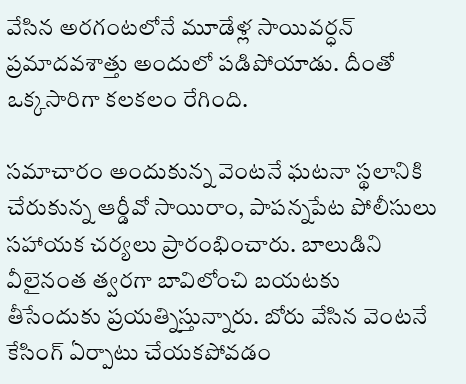వేసిన అరగంటలోనే మూడేళ్ల సాయివర్ధన్ ప్రమాదవశాత్తు అందులో పడిపోయాడు. దీంతో ఒక్కసారిగా కలకలం రేగింది.

సమాచారం అందుకున్న వెంటనే ఘటనా స్థలానికి చేరుకున్న ఆర్డీవో సాయిరాం, పాపన్నపేట పోలీసులు సహాయక చర్యలు ప్రారంభించారు. బాలుడిని వీలైనంత త్వరగా బావిలోంచి బయటకు తీసేందుకు ప్రయత్నిస్తున్నారు. బోరు వేసిన వెంటనే కేసింగ్ ఏర్పాటు చేయకపోవడం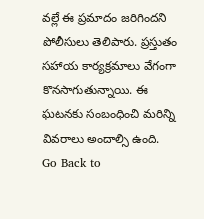వల్లే ఈ ప్రమాదం జరిగిందని పోలీసులు తెలిపారు. ప్రస్తుతం సహాయ కార్యక్రమాలు వేగంగా కొనసాగుతున్నాయి. ఈ ఘటనకు సంబంధించి మరిన్ని వివరాలు అందాల్సి ఉంది.
Go Back to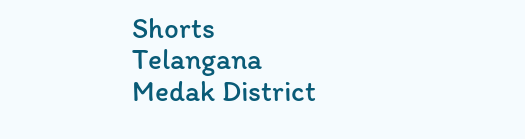Shorts
Telangana
Medak District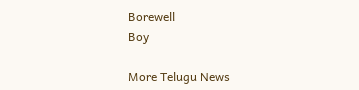Borewell
Boy

More Telugu News